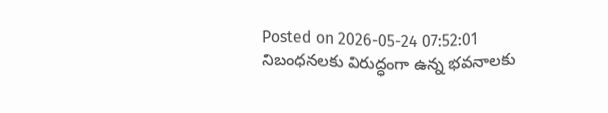Posted on 2026-05-24 07:52:01
నిబంధనలకు విరుద్ధంగా ఉన్న భవనాలకు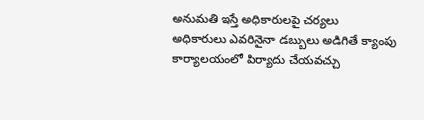అనుమతి ఇస్తే అధికారులపై చర్యలు
అధికారులు ఎవరినైనా డబ్బులు అడిగితే క్యాంపు కార్యాలయంలో పిర్యాదు చేయవచ్చు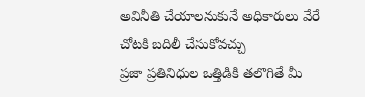అవినీతి చేయాలనుకునే అధికారులు వేరే చోటకి బదిలీ చేసుకోవచ్చు
ప్రజా ప్రతినిధుల ఒత్తిడికి తలొగితే మీ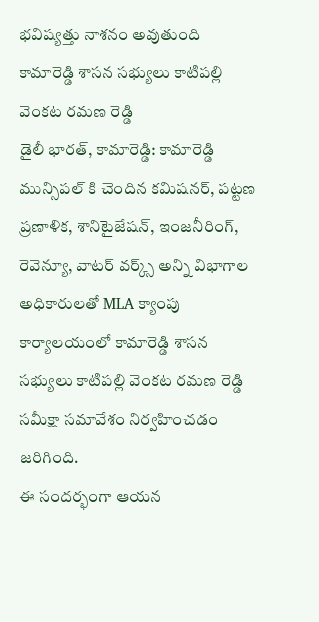భవిష్యత్తు నాశనం అవుతుంది
కామారెడ్డి శాసన సభ్యులు కాటిపల్లి వెంకట రమణ రెడ్డి
డైలీ భారత్, కామారెడ్డి: కామారెడ్డి మున్సిపల్ కి చెందిన కమిషనర్, పట్టణ ప్రణాళిక, శానిటైజేషన్, ఇంజనీరింగ్, రెవెన్యూ, వాటర్ వర్క్స్ అన్ని విభాగాల అధికారులతో MLA క్యాంపు కార్యాలయంలో కామారెడ్డి శాసన సభ్యులు కాటిపల్లి వెంకట రమణ రెడ్డి సమీక్షా సమావేశం నిర్వహించడం జరిగింది.
ఈ సందర్భంగా ఆయన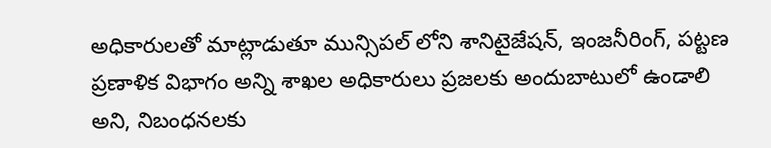అధికారులతో మాట్లాడుతూ మున్సిపల్ లోని శానిటైజేషన్, ఇంజనీరింగ్, పట్టణ ప్రణాళిక విభాగం అన్ని శాఖల అధికారులు ప్రజలకు అందుబాటులో ఉండాలి అని, నిబంధనలకు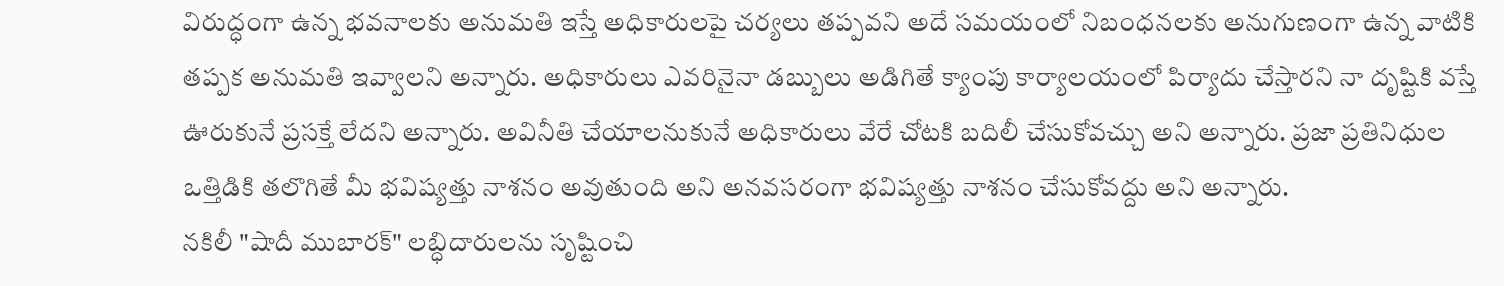విరుద్ధంగా ఉన్న భవనాలకు అనుమతి ఇస్తే అధికారులపై చర్యలు తప్పవని అదే సమయంలో నిబంధనలకు అనుగుణంగా ఉన్న వాటికి తప్పక అనుమతి ఇవ్వాలని అన్నారు. అధికారులు ఎవరినైనా డబ్బులు అడిగితే క్యాంపు కార్యాలయంలో పిర్యాదు చేస్తారని నా దృష్టికి వస్తే ఊరుకునే ప్రసక్తే లేదని అన్నారు. అవినీతి చేయాలనుకునే అధికారులు వేరే చోటకి బదిలీ చేసుకోవచ్చు అని అన్నారు. ప్రజా ప్రతినిధుల ఒత్తిడికి తలొగితే మీ భవిష్యత్తు నాశనం అవుతుంది అని అనవసరంగా భవిష్యత్తు నాశనం చేసుకోవద్దు అని అన్నారు.
నకిలీ "షాదీ ముబారక్" లబ్ధిదారులను సృష్టించి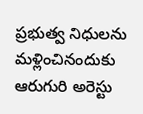ప్రభుత్వ నిధులను మళ్లించినందుకు ఆరుగురి అరెస్టు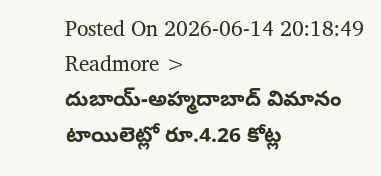Posted On 2026-06-14 20:18:49
Readmore >
దుబాయ్-అహ్మదాబాద్ విమానం టాయిలెట్లో రూ.4.26 కోట్ల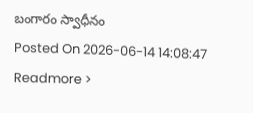బంగారం స్వాధీనం
Posted On 2026-06-14 14:08:47
Readmore >